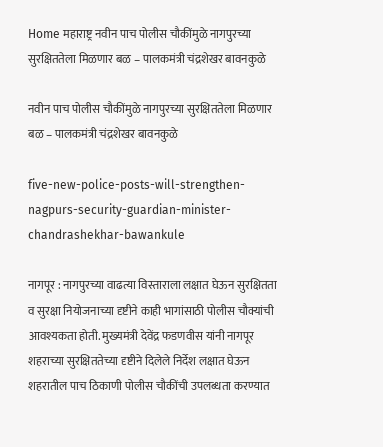Home महाराष्ट्र नवीन पाच पोलीस चौकींमुळे नागपुरच्या सुरक्षिततेला मिळणार बळ – पालकमंत्री चंद्रशेखर बावनकुळे

नवीन पाच पोलीस चौकींमुळे नागपुरच्या सुरक्षिततेला मिळणार बळ – पालकमंत्री चंद्रशेखर बावनकुळे

five-new-police-posts-will-strengthen-nagpurs-security-guardian-minister-chandrashekhar-bawankule

नागपूर : नागपुरच्या वाढत्या विस्ताराला लक्षात घेऊन सुरक्षितता व सुरक्षा नियोजनाच्या दृष्टीने काही भागांसाठी पोलीस चौक्यांची आवश्यकता होती. मुख्यमंत्री देवेंद्र फडणवीस यांनी नागपूर शहराच्या सुरक्षिततेच्या दृष्टीने दिलेले निर्देश लक्षात घेऊन शहरातील पाच ठिकाणी पोलीस चौकींची उपलब्धता करण्यात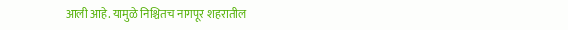आली आहे. यामुळे निश्चितच नागपूर शहरातील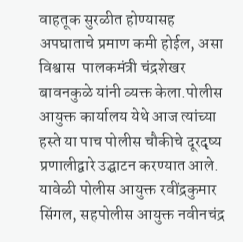वाहतूक सुरळीत होण्यासह अपघाताचे प्रमाण कमी होईल, असा विश्वास  पालकमंत्री चंद्रशेखर बावनकुळे यांनी व्यक्त केला.पोलीस आयुक्त कार्यालय येथे आज त्यांच्या हस्ते या पाच पोलीस चौकीचे दूरदृष्य प्रणालीद्वारे उद्घाटन करण्यात आले. यावेळी पोलीस आयुक्त रवींद्रकुमार सिंगल, सहपोलीस आयुक्त नवीनचंद्र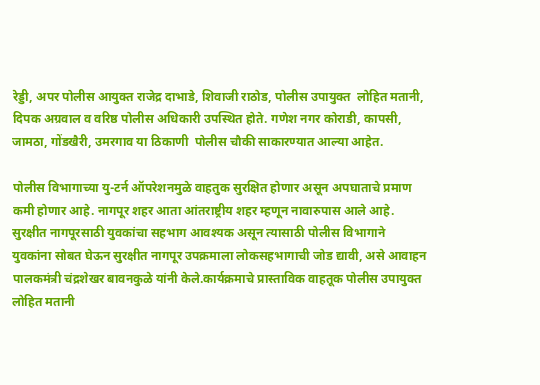रेड्डी, अपर पोलीस आयुक्त राजेद्र दाभाडे, शिवाजी राठोड, पोलीस उपायुक्त  लोहित मतानी, दिपक अग्रवाल व वरिष्ठ पोलीस अधिकारी उपस्थित होते. गणेश नगर कोराडी, कापसी, जामठा, गोंडखैरी, उमरगाव या ठिकाणी  पोलीस चौकी साकारण्यात आल्या आहेत.

पोलीस विभागाच्या यु-टर्न ऑपरेशनमुळे वाहतुक सुरक्षित होणार असून अपघाताचे प्रमाण कमी होणार आहे. नागपूर शहर आता आंतराष्ट्रीय शहर म्हणून नावारुपास आले आहे. सुरक्षीत नागपूरसाठी युवकांचा सहभाग आवश्यक असून त्यासाठी पोलीस विभागाने युवकांना सोबत घेऊन सुरक्षीत नागपूर उपक्रमाला लोकसहभागाची जोड द्यावी, असे आवाहन पालकमंत्री चंद्रशेखर बावनकुळे यांनी केले.कार्यक्रमाचे प्रास्ताविक वाहतूक पोलीस उपायुक्त लोहित मतानी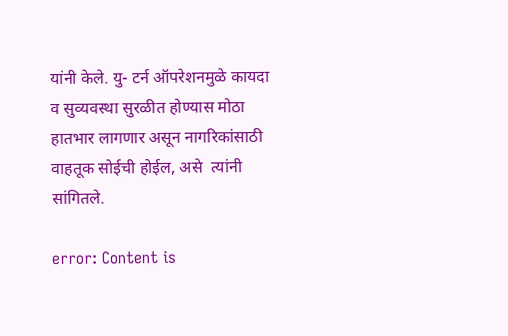यांनी केले. यु- टर्न ऑपरेशनमुळे कायदा व सुव्यवस्था सुरळीत होण्यास मोठा हातभार लागणार असून नागरिकांसाठी वाहतूक सोईची होईल, असे  त्यांनी सांगितले.

error: Content is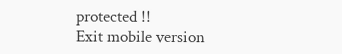protected !!
Exit mobile version